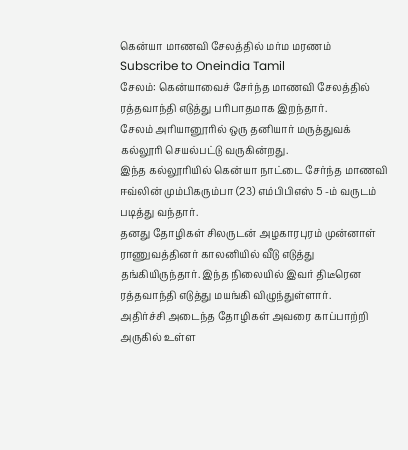கென்யா மாணவி சேலத்தில் மர்ம மரணம்
Subscribe to Oneindia Tamil
சேலம்: கென்யாவைச் சேர்ந்த மாணவி சேலத்தில் ரத்தவாந்தி எடுத்து பரிபாதமாக இறந்தார்.
சேலம் அரியானூரில் ஒரு தனியார் மருத்துவக் கல்லூரி செயல்பட்டு வருகின்றது.
இந்த கல்லூரியில் கென்யா நாட்டை சேர்ந்த மாணவி ஈவ்லின் மும்பிகரும்பா (23) எம்பிபிஎஸ் 5 -ம் வருடம் படித்து வந்தார்.
தனது தோழிகள் சிலருடன் அழகாரபுரம் முன்னாள் ராணுவத்தினர் காலனியில் வீடு எடுத்து தங்கியிருந்தார். இந்த நிலையில் இவர் திடீரென ரத்தவாந்தி எடுத்து மயங்கி விழுந்துள்ளார்.
அதிர்ச்சி அடைந்த தோழிகள் அவரை காப்பாற்றி அருகில் உள்ள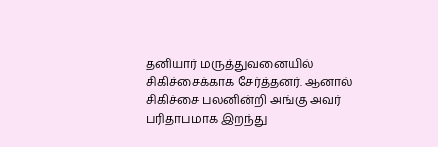தனியார் மருத்துவனையில் சிகிச்சைக்காக சேர்த்தனர். ஆனால் சிகிச்சை பலனின்றி அங்கு அவர் பரிதாபமாக இறந்து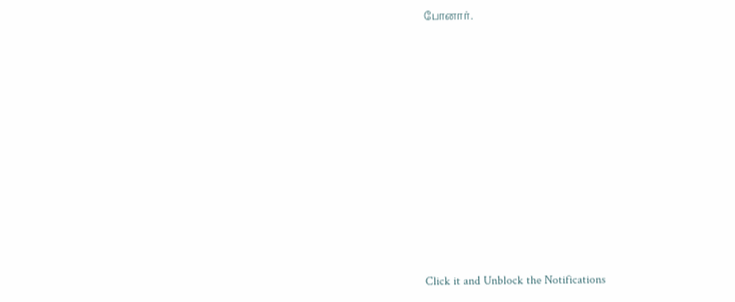போனார்.












Click it and Unblock the Notifications